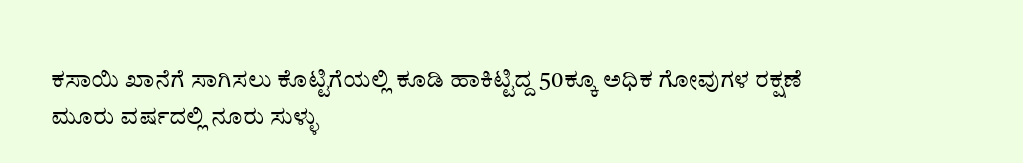ಕಸಾಯಿ ಖಾನೆಗೆ ಸಾಗಿಸಲು ಕೊಟ್ಟಿಗೆಯಲ್ಲಿ ಕೂಡಿ ಹಾಕಿಟ್ಟಿದ್ದ 50ಕ್ಕೂ ಅಧಿಕ ಗೋವುಗಳ ರಕ್ಷಣೆ
ಮೂರು ವರ್ಷದಲ್ಲಿ ನೂರು ಸುಳ್ಳು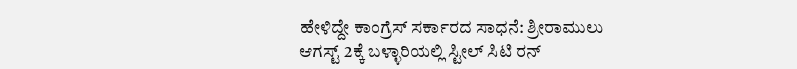ಹೇಳಿದ್ದೇ ಕಾಂಗ್ರೆಸ್ ಸರ್ಕಾರದ ಸಾಧನೆ: ಶ್ರೀರಾಮುಲು
ಆಗಸ್ಟ್ 2ಕ್ಕೆ ಬಳ್ಳಾರಿಯಲ್ಲಿ ಸ್ಟೀಲ್ ಸಿಟಿ ರನ್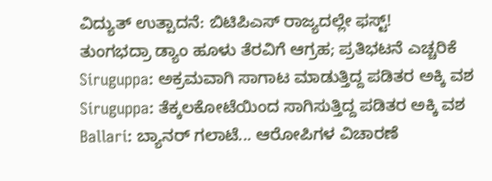ವಿದ್ಯುತ್ ಉತ್ಪಾದನೆ: ಬಿಟಿಪಿಎಸ್ ರಾಜ್ಯದಲ್ಲೇ ಫಸ್ಟ್!
ತುಂಗಭದ್ರಾ ಡ್ಯಾಂ ಹೂಳು ತೆರವಿಗೆ ಆಗ್ರಹ; ಪ್ರತಿಭಟನೆ ಎಚ್ಚರಿಕೆ
Siruguppa: ಅಕ್ರಮವಾಗಿ ಸಾಗಾಟ ಮಾಡುತ್ತಿದ್ದ ಪಡಿತರ ಅಕ್ಕಿ ವಶ
Siruguppa: ತೆಕ್ಕಲಕೋಟೆಯಿಂದ ಸಾಗಿಸುತ್ತಿದ್ದ ಪಡಿತರ ಅಕ್ಕಿ ವಶ
Ballari: ಬ್ಯಾನರ್ ಗಲಾಟೆ... ಆರೋಪಿಗಳ ವಿಚಾರಣೆ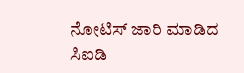ನೋಟಿಸ್ ಜಾರಿ ಮಾಡಿದ ಸಿಐಡಿ